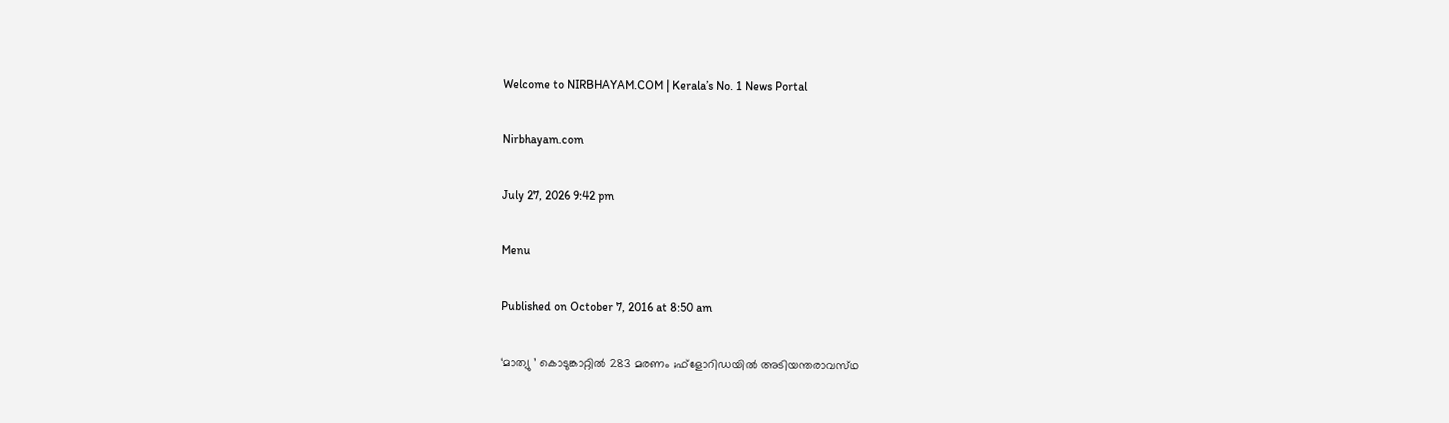Welcome to NIRBHAYAM.COM | Kerala’s No. 1 News Portal

Nirbhayam.com

July 27, 2026 9:42 pm

Menu

Published on October 7, 2016 at 8:50 am

‘മാത്യു ’ കൊടുങ്കാറ്റില്‍ 283 മരണം ;ഫ്ളോറിഡയിൽ അടിയന്തരാവസ്‌ഥ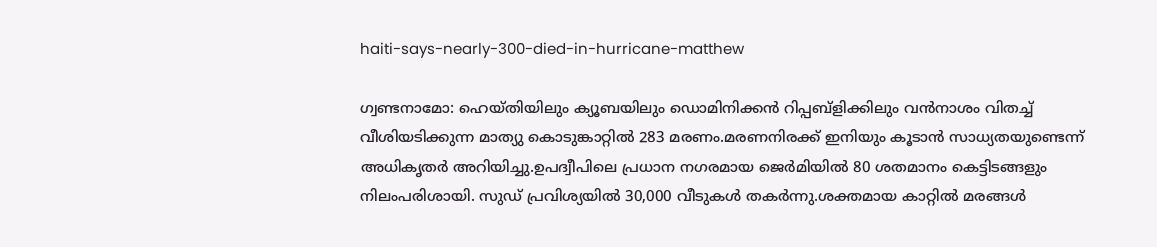haiti-says-nearly-300-died-in-hurricane-matthew

ഗ്വണ്ടനാമോ: ഹെയ്തിയിലും ക്യൂബയിലും ഡൊമിനിക്കന്‍ റിപ്പബ്‌ളിക്കിലും വന്‍നാശം വിതച്ച് വീശിയടിക്കുന്ന മാത്യു കൊടുങ്കാറ്റില്‍ 283 മരണം.മരണനിരക്ക് ഇനിയും കൂടാന്‍ സാധ്യതയുണ്ടെന്ന് അധികൃതര്‍ അറിയിച്ചു.ഉപദ്വീപിലെ പ്രധാന നഗരമായ ജെര്‍മിയില്‍ 80 ശതമാനം കെട്ടിടങ്ങളും നിലംപരിശായി. സുഡ് പ്രവിശ്യയില്‍ 30,000 വീടുകള്‍ തകര്‍ന്നു.ശക്തമായ കാറ്റില്‍ മരങ്ങള്‍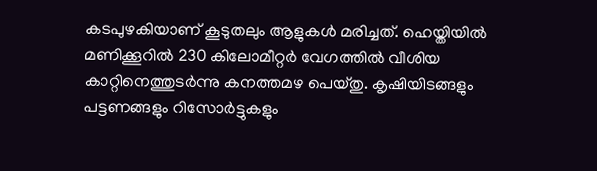കടപുഴകിയാണ് കൂടുതലും ആളുകള്‍ മരിച്ചത്. ഹെയ്തിയില്‍ മണിക്കൂറില്‍ 230 കിലോമീറ്റര്‍ വേഗത്തില്‍ വീശിയ കാറ്റിനെത്തുടര്‍ന്നു കനത്തമഴ പെയ്തു. കൃഷിയിടങ്ങളും പട്ടണങ്ങളും റിസോര്‍ട്ടുകളും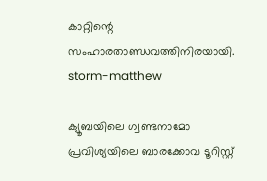കാറ്റിന്റെ സംഹാരതാണ്ഡവത്തിനിരയായി.
storm-matthew

ക്യൂബയിലെ ഗ്വണ്ടനാമോ പ്രവിശ്യയിലെ ബാരക്കോവ ടൂറിസ്റ്റ്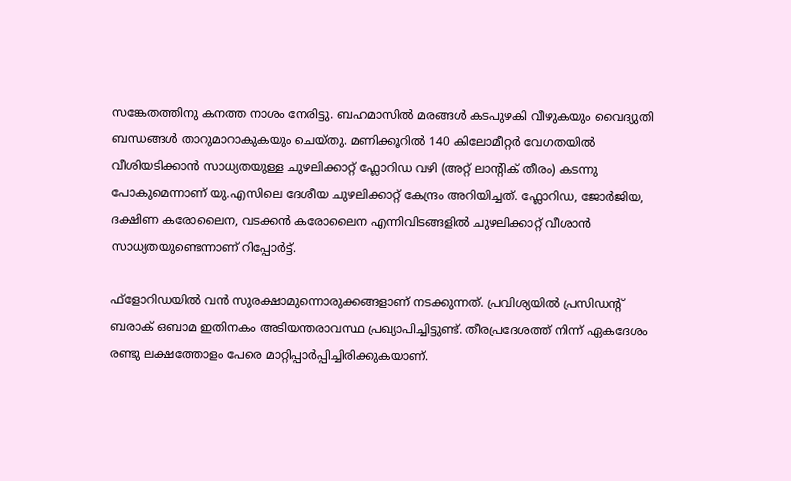സങ്കേതത്തിനു കനത്ത നാശം നേരിട്ടു. ബഹമാസില്‍ മരങ്ങള്‍ കടപുഴകി വീഴുകയും വൈദ്യുതി ബന്ധങ്ങള്‍ താറുമാറാകുകയും ചെയ്തു. മണിക്കൂറിൽ 140 കിലോമീറ്റർ വേഗതയിൽ വീശിയടിക്കാൻ സാധ്യതയുള്ള ചുഴലിക്കാറ്റ് ഫ്ലോറിഡ വഴി (അറ്റ് ലാന്‍റിക് തീരം) കടന്നു പോകുമെന്നാണ് യു.എസിലെ ദേശീയ ചുഴലിക്കാറ്റ് കേന്ദ്രം അറിയിച്ചത്. ഫ്ലോറിഡ, ജോര്‍ജിയ, ദക്ഷിണ കരോലൈന, വടക്കന്‍ കരോലൈന എന്നിവിടങ്ങളിൽ ചുഴലിക്കാറ്റ് വീശാന്‍ സാധ്യതയുണ്ടെന്നാണ് റിപ്പോർട്ട്.

ഫ്‌ളോറിഡയില്‍ വന്‍ സുരക്ഷാമുന്നൊരുക്കങ്ങളാണ് നടക്കുന്നത്. പ്രവിശ്യയില്‍ പ്രസിഡന്റ് ബരാക് ഒബാമ ഇതിനകം അടിയന്തരാവസ്ഥ പ്രഖ്യാപിച്ചിട്ടുണ്ട്. തീരപ്രദേശത്ത് നിന്ന് ഏകദേശം രണ്ടു ലക്ഷത്തോളം പേരെ മാറ്റിപ്പാര്‍പ്പിച്ചിരിക്കുകയാണ്.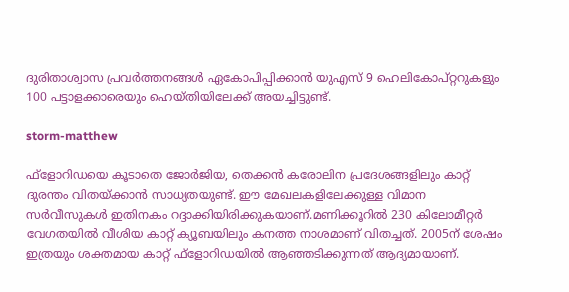ദുരിതാശ്വാസ പ്രവര്‍ത്തനങ്ങള്‍ ഏകോപിപ്പിക്കാന്‍ യുഎസ് 9 ഹെലികോപ്റ്ററുകളും 100 പട്ടാളക്കാരെയും ഹെയ്തിയിലേക്ക് അയച്ചിട്ടുണ്ട്.

storm-matthew

ഫ്‌ളോറിഡയെ കൂടാതെ ജോര്‍ജിയ, തെക്കന്‍ കരോലിന പ്രദേശങ്ങളിലും കാറ്റ് ദുരന്തം വിതയ്ക്കാന്‍ സാധ്യതയുണ്ട്. ഈ മേഖലകളിലേക്കുള്ള വിമാന സര്‍വീസുകള്‍ ഇതിനകം റദ്ദാക്കിയിരിക്കുകയാണ്.മണിക്കൂറില്‍ 230 കിലോമീറ്റര്‍ വേഗതയില്‍ വീശിയ കാറ്റ് ക്യൂബയിലും കനത്ത നാശമാണ് വിതച്ചത്. 2005ന് ശേഷം ഇത്രയും ശക്തമായ കാറ്റ് ഫ്‌ളോറിഡയില്‍ ആഞ്ഞടിക്കുന്നത് ആദ്യമായാണ്.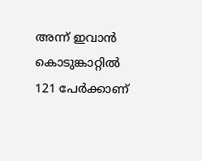അന്ന് ഇവാന്‍ കൊടുങ്കാറ്റില്‍ 121 പേര്‍ക്കാണ്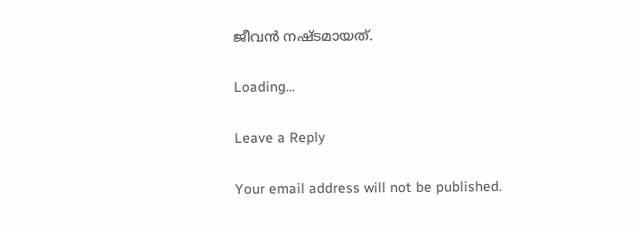ജീവന്‍ നഷ്ടമായത്.

Loading...

Leave a Reply

Your email address will not be published.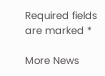Required fields are marked *

More News